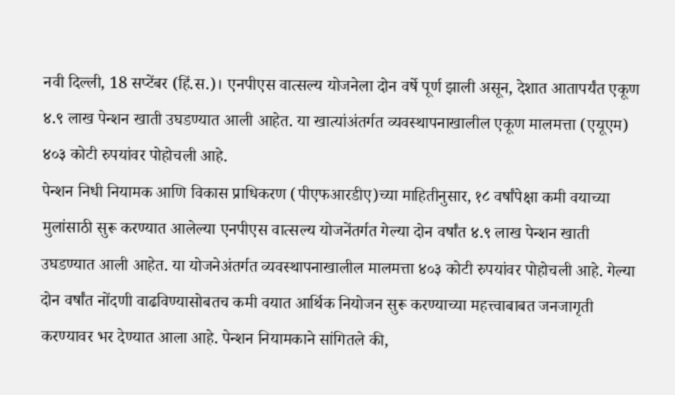नवी दिल्ली, 18 सप्टेंबर (हिं.स.)। एनपीएस वात्सल्य योजनेला दोन वर्षे पूर्ण झाली असून, देशात आतापर्यंत एकूण ४.९ लाख पेन्शन खाती उघडण्यात आली आहेत. या खात्यांअंतर्गत व्यवस्थापनाखालील एकूण मालमत्ता (एयूएम) ४०३ कोटी रुपयांवर पोहोचली आहे.
पेन्शन निधी नियामक आणि विकास प्राधिकरण (पीएफआरडीए)च्या माहितीनुसार, १८ वर्षांपेक्षा कमी वयाच्या मुलांसाठी सुरू करण्यात आलेल्या एनपीएस वात्सल्य योजनेंतर्गत गेल्या दोन वर्षांत ४.९ लाख पेन्शन खाती उघडण्यात आली आहेत. या योजनेअंतर्गत व्यवस्थापनाखालील मालमत्ता ४०३ कोटी रुपयांवर पोहोचली आहे. गेल्या दोन वर्षांत नोंदणी वाढविण्यासोबतच कमी वयात आर्थिक नियोजन सुरू करण्याच्या महत्त्वाबाबत जनजागृती करण्यावर भर देण्यात आला आहे. पेन्शन नियामकाने सांगितले की,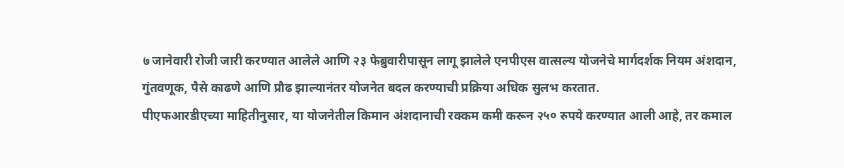७ जानेवारी रोजी जारी करण्यात आलेले आणि २३ फेब्रुवारीपासून लागू झालेले एनपीएस वात्सल्य योजनेचे मार्गदर्शक नियम अंशदान, गुंतवणूक, पैसे काढणे आणि प्रौढ झाल्यानंतर योजनेत बदल करण्याची प्रक्रिया अधिक सुलभ करतात.
पीएफआरडीएच्या माहितीनुसार, या योजनेतील किमान अंशदानाची रक्कम कमी करून २५० रुपये करण्यात आली आहे, तर कमाल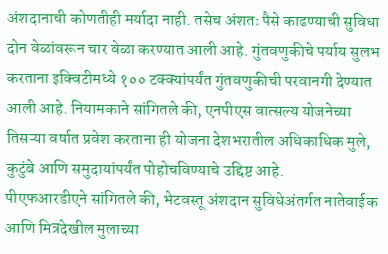अंशदानाची कोणतीही मर्यादा नाही. तसेच अंशतः पैसे काढण्याची सुविधा दोन वेळांवरून चार वेळा करण्यात आली आहे. गुंतवणुकीचे पर्याय सुलभ करताना इक्विटीमध्ये १०० टक्क्यांपर्यंत गुंतवणुकीची परवानगी देण्यात आली आहे. नियामकाने सांगितले की, एनपीएस वात्सल्य योजनेच्या तिसऱ्या वर्षात प्रवेश करताना ही योजना देशभरातील अधिकाधिक मुले, कुटुंबे आणि समुदायांपर्यंत पोहोचविण्याचे उद्दिष्ट आहे.
पीएफआरडीएने सांगितले की, भेटवस्तू अंशदान सुविधेअंतर्गत नातेवाईक आणि मित्रदेखील मुलाच्या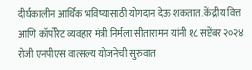दीर्घकालीन आर्थिक भविष्यासाठी योगदान देऊ शकतात. केंद्रीय वित्त आणि कॉर्पोरेट व्यवहार मंत्री निर्मला सीतारामन यांनी १८ सप्टेंबर २०२४ रोजी एनपीएस वात्सल्य योजनेची सुरुवात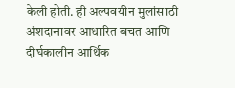केली होती. ही अल्पवयीन मुलांसाठी अंशदानावर आधारित बचत आणि दीर्घकालीन आर्थिक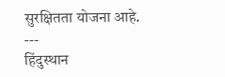सुरक्षितता योजना आहे.
---
हिंदुस्थान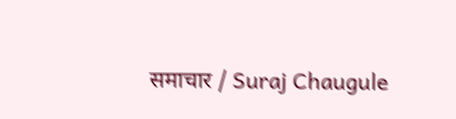समाचार / Suraj Chaugule